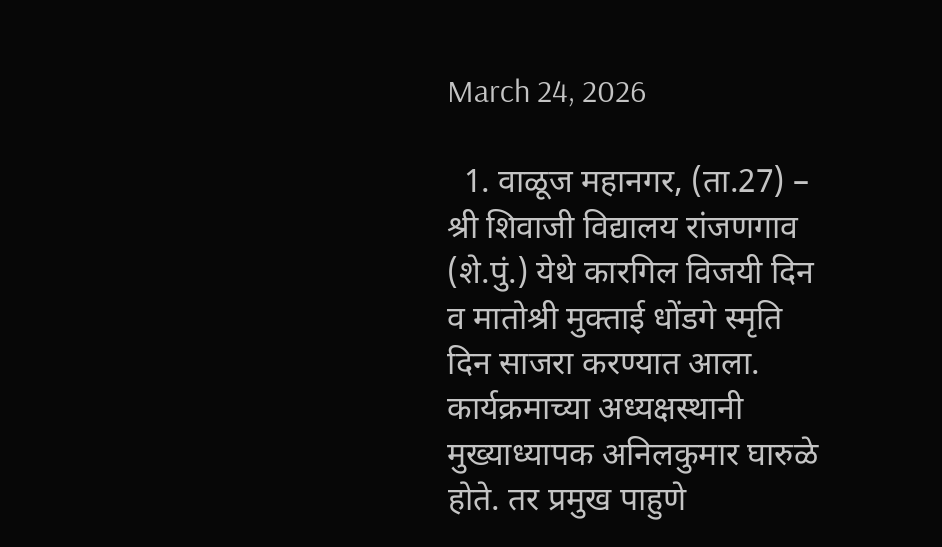March 24, 2026

  1. वाळूज महानगर, (ता.27) – श्री शिवाजी विद्यालय रांजणगाव (शे.पुं.) येथे कारगिल विजयी दिन व मातोश्री मुक्ताई धोंडगे स्मृति दिन साजरा करण्यात आला. कार्यक्रमाच्या अध्यक्षस्थानी मुख्याध्यापक अनिलकुमार घारुळे होते. तर प्रमुख पाहुणे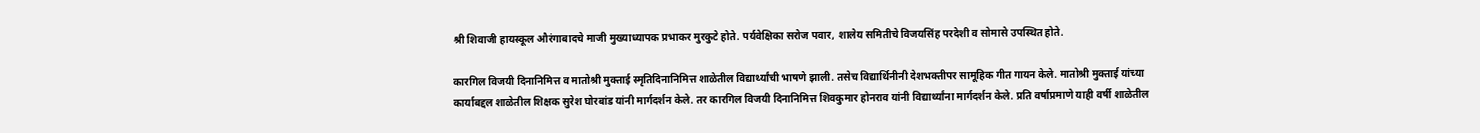श्री शिवाजी हायस्कूल औरंगाबादचे माजी मुख्याध्यापक प्रभाकर मुरकुटे होते. पर्यवेक्षिका सरोज पवार, शालेय समितीचे विजयसिंह परदेशी व सोमासे उपस्थित होते.

कारगिल विजयी दिनानिमित्त व मातोश्री मुक्ताई स्मृतिदिनानिमित्त शाळेतील विद्यार्थ्यांची भाषणे झाली. तसेच विद्यार्थिनीनी देशभक्तीपर सामूहिक गीत गायन केले. मातोश्री मुक्ताई यांच्या कार्याबद्दल शाळेतील शिक्षक सुरेश घोरबांड यांनी मार्गदर्शन केले. तर कारगिल विजयी दिनानिमित्त शिवकुमार होनराव यांनी विद्यार्थ्यांना मार्गदर्शन केले. प्रति वर्षाप्रमाणे याही वर्षी शाळेतील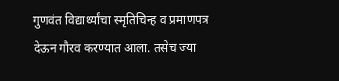गुणवंत विद्यार्थ्यांचा स्मृतिचिन्ह व प्रमाणपत्र देऊन गौरव करण्यात आला. तसेच ज्या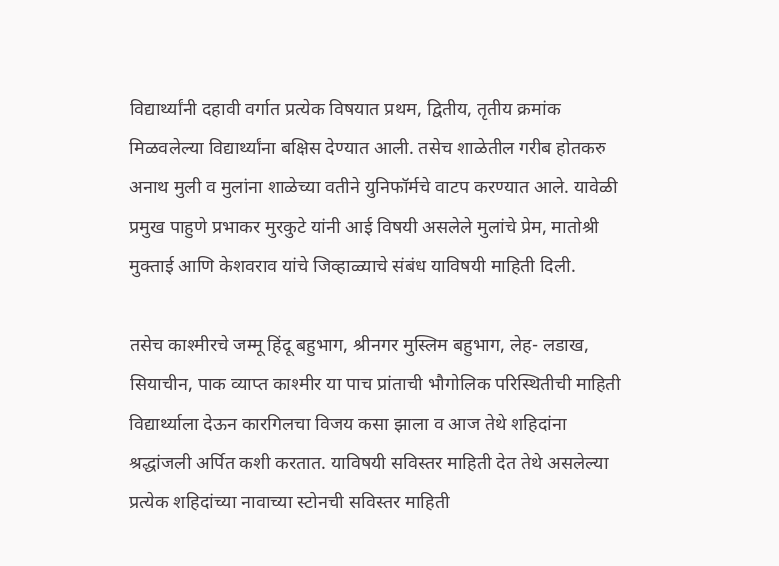विद्यार्थ्यांनी दहावी वर्गात प्रत्येक विषयात प्रथम, द्वितीय, तृतीय क्रमांक मिळवलेल्या विद्यार्थ्यांना बक्षिस देण्यात आली. तसेच शाळेतील गरीब होतकरु अनाथ मुली व मुलांना शाळेच्या वतीने युनिफॉर्मचे वाटप करण्यात आले. यावेळी प्रमुख पाहुणे प्रभाकर मुरकुटे यांनी आई विषयी असलेले मुलांचे प्रेम, मातोश्री मुक्ताई आणि केशवराव यांचे जिव्हाळ्याचे संबंध याविषयी माहिती दिली.

तसेच काश्मीरचे जम्मू हिंदू बहुभाग, श्रीनगर मुस्लिम बहुभाग, लेह- लडाख, सियाचीन, पाक व्याप्त काश्मीर या पाच प्रांताची भौगोलिक परिस्थितीची माहिती विद्यार्थ्याला देऊन कारगिलचा विजय कसा झाला व आज तेथे शहिदांना श्रद्धांजली अर्पित कशी करतात. याविषयी सविस्तर माहिती देत तेथे असलेल्या प्रत्येक शहिदांच्या नावाच्या स्टोनची सविस्तर माहिती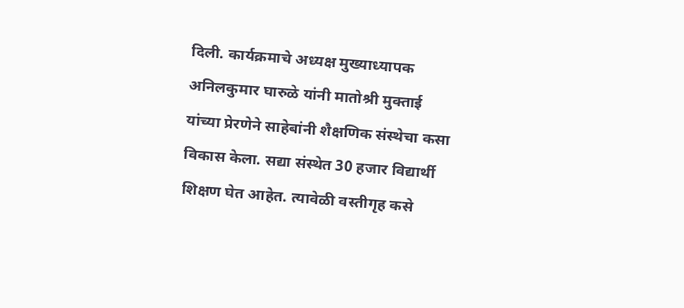दिली. कार्यक्रमाचे अध्यक्ष मुख्याध्यापक अनिलकुमार घारुळे यांनी मातोश्री मुक्ताई यांच्या प्रेरणेने साहेबांनी शैक्षणिक संस्थेचा कसा विकास केला. सद्या संस्थेत 30 हजार विद्यार्थी शिक्षण घेत आहेत. त्यावेळी वस्तीगृह कसे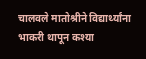चालवले मातोश्रीने विद्यार्थ्यांना भाकरी थापून कश्या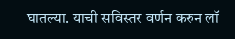घातल्या. याची सविस्तर वर्णन करुन लॉ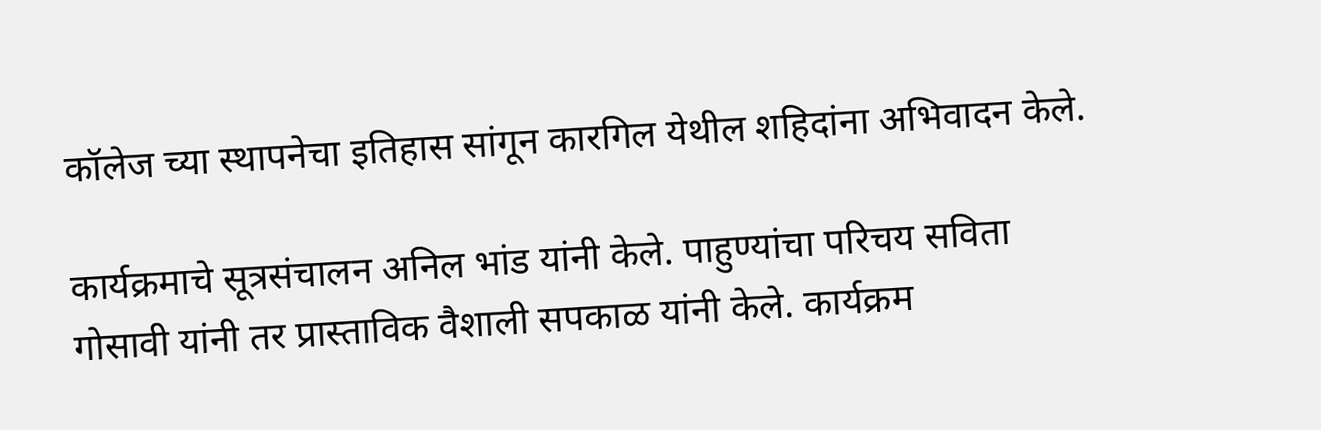कॉलेज च्या स्थापनेचा इतिहास सांगून कारगिल येथील शहिदांना अभिवादन केले.

कार्यक्रमाचे सूत्रसंचालन अनिल भांड यांनी केले. पाहुण्यांचा परिचय सविता गोसावी यांनी तर प्रास्ताविक वैशाली सपकाळ यांनी केले. कार्यक्रम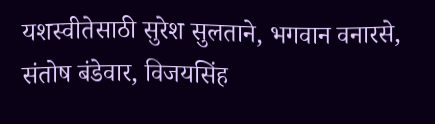यशस्वीतेसाठी सुरेश सुलताने, भगवान वनारसे, संतोष बंडेवार, विजयसिंह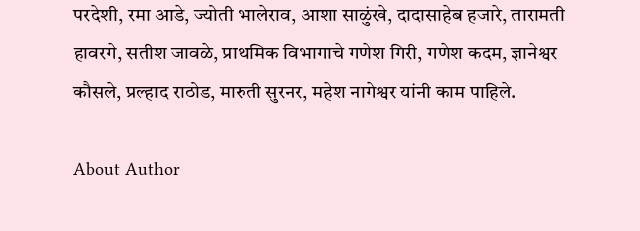परदेशी, रमा आडे, ज्योती भालेराव, आशा साळुंखे, दादासाहेब हजारे, तारामती हावरगे, सतीश जावळे, प्राथमिक विभागाचे गणेश गिरी, गणेश कदम, ज्ञानेश्वर कौसले, प्रल्हाद राठोड, मारुती सुरनर, महेश नागेश्वर यांनी काम पाहिले.

About Author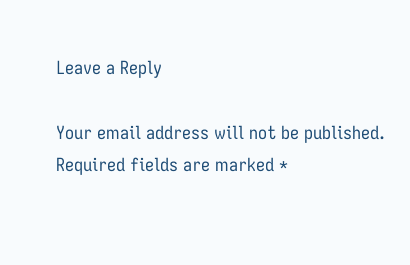Leave a Reply

Your email address will not be published. Required fields are marked *